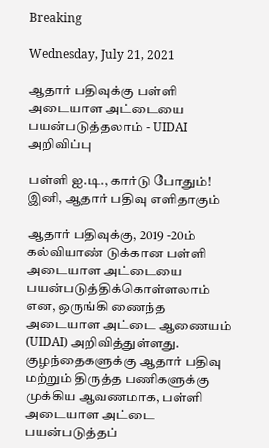Breaking

Wednesday, July 21, 2021

ஆதார் பதிவுக்கு பள்ளி அடையாள அட்டையை பயன்படுத்தலாம் - UIDAI அறிவிப்பு

பள்ளி ஐ.டி., கார்டு போதும்! இனி, ஆதார் பதிவு எளிதாகும்

ஆதார் பதிவுக்கு, 2019 -20ம் கல்வியாண் டுக்கான பள்ளி அடையாள அட்டையை பயன்படுத்திக்கொள்ளலாம் என, ஒருங்கி ணைந்த அடையாள அட்டை ஆணையம் (UIDAI) அறிவித்துள்ளது. குழந்தைகளுக்கு ஆதார் பதிவு மற்றும் திருத்த பணிகளுக்கு முக்கிய ஆவணமாக, பள்ளி அடையாள அட்டை பயன்படுத்தப்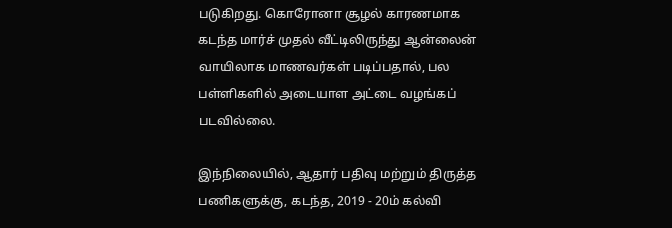படுகிறது. கொரோனா சூழல் காரணமாக கடந்த மார்ச் முதல் வீட்டிலிருந்து ஆன்லைன் வாயிலாக மாணவர்கள் படிப்பதால், பல பள்ளிகளில் அடையாள அட்டை வழங்கப் படவில்லை.

இந்நிலையில், ஆதார் பதிவு மற்றும் திருத்த பணிகளுக்கு, கடந்த, 2019 - 20ம் கல்வி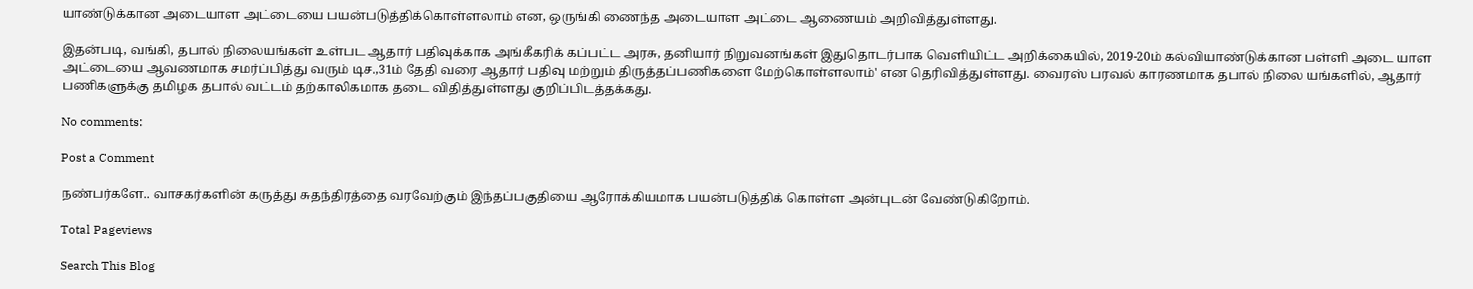யாண்டுக்கான அடையாள அட்டையை பயன்படுத்திக்கொள்ளலாம் என, ஒருங்கி ணைந்த அடையாள அட்டை ஆணையம் அறிவித்துள்ளது.

இதன்படி, வங்கி, தபால் நிலையங்கள் உள்பட ஆதார் பதிவுக்காக அங்கீகரிக் கப்பட்ட அரசு, தனியார் நிறுவனங்கள் இதுதொடர்பாக வெளியிட்ட அறிக்கையில், 2019-20ம் கல்வியாண்டுக்கான பள்ளி அடை யாள அட்டையை ஆவணமாக சமர்ப்பித்து வரும் டிச.,31ம் தேதி வரை ஆதார் பதிவு மற்றும் திருத்தப்பணிகளை மேற்கொள்ளலாம்' என தெரிவித்துள்ளது. வைரஸ் பரவல் காரணமாக தபால் நிலை யங்களில், ஆதார் பணிகளுக்கு தமிழக தபால் வட்டம் தற்காலிகமாக தடை விதித்துள்ளது குறிப்பிடத்தக்கது.

No comments:

Post a Comment

நண்பர்களே.. வாசகர்களின் கருத்து சுதந்திரத்தை வரவேற்கும் இந்தப்பகுதியை ஆரோக்கியமாக பயன்படுத்திக் கொள்ள அன்புடன் வேண்டுகிறோம்.

Total Pageviews

Search This Blog